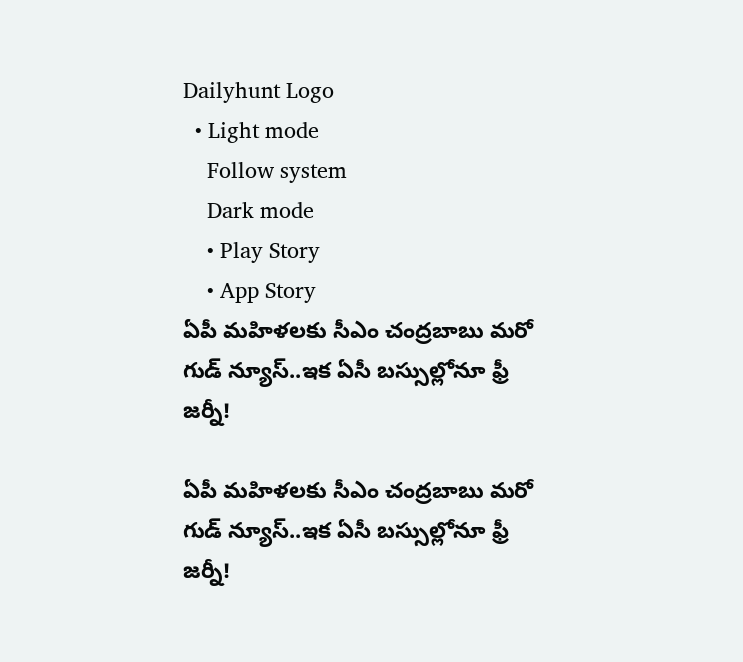Dailyhunt Logo
  • Light mode
    Follow system
    Dark mode
    • Play Story
    • App Story
ఏపీ మహిళలకు సీఎం చంద్రబాబు మరో గుడ్ న్యూస్..ఇక ఏసీ బస్సుల్లోనూ ఫ్రీ జర్నీ!

ఏపీ మహిళలకు సీఎం చంద్రబాబు మరో గుడ్ న్యూస్..ఇక ఏసీ బస్సుల్లోనూ ఫ్రీ జర్నీ!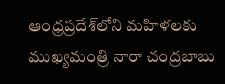ఆంధ్రప్రదేశ్‌లోని మహిళలకు ముఖ్యమంత్రి నారా చంద్రబాబు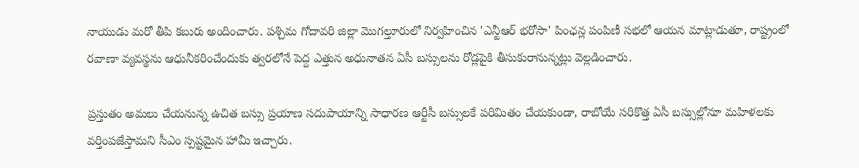నాయుడు మరో తీపి కబురు అందించారు. పశ్చిమ గోదావరి జిల్లా మొగల్తూరులో నిర్వహించిన 'ఎన్టీఆర్ భరోసా' పింఛన్ల పంపిణీ సభలో ఆయన మాట్లాడుతూ, రాష్ట్రంలో రవాణా వ్యవస్థను ఆధునీకరించేందుకు త్వరలోనే పెద్ద ఎత్తున అధునాతన ఏసీ బస్సులను రోడ్లపైకి తీసుకురానున్నట్లు వెల్లడించారు.

ప్రస్తుతం అమలు చేయనున్న ఉచిత బస్సు ప్రయాణ సదుపాయాన్ని సాధారణ ఆర్టీసీ బస్సులకే పరిమితం చేయకుండా, రాబోయే సరికొత్త ఏసీ బస్సుల్లోనూ మహిళలకు వర్తింపజేస్తామని సీఎం స్పష్టమైన హామీ ఇచ్చారు.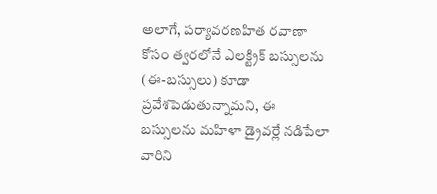అలాగే, పర్యావరణహిత రవాణా కోసం త్వరలోనే ఎలక్ట్రిక్ బస్సులను (ఈ-బస్సులు) కూడా ప్రవేశపెడుతున్నామని, ఈ బస్సులను మహిళా డ్రైవర్లే నడిపేలా వారిని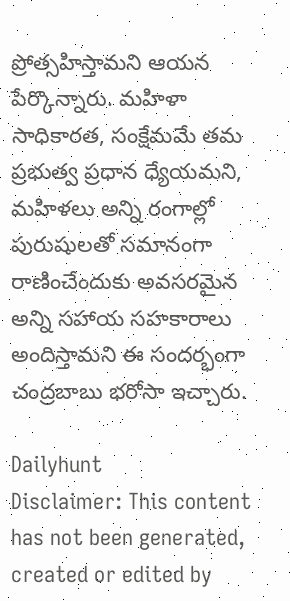ప్రోత్సహిస్తామని ఆయన పేర్కొన్నారు. మహిళా సాధికారత, సంక్షేమమే తమ ప్రభుత్వ ప్రధాన ధ్యేయమని, మహిళలు అన్ని రంగాల్లో పురుషులతో సమానంగా రాణించేందుకు అవసరమైన అన్ని సహాయ సహకారాలు అందిస్తామని ఈ సందర్భంగా చంద్రబాబు భరోసా ఇచ్చారు.

Dailyhunt
Disclaimer: This content has not been generated, created or edited by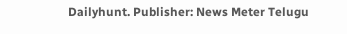Dailyhunt. Publisher: News Meter Telugu